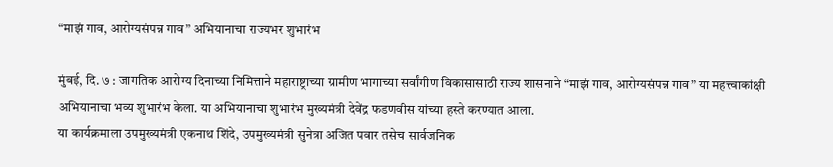“माझं गाव, आरोग्यसंपन्न गाव” अभियानाचा राज्यभर शुभारंभ

मुंबई, दि. ७ : जागतिक आरोग्य दिनाच्या निमित्ताने महाराष्ट्राच्या ग्रामीण भागाच्या सर्वांगीण विकासासाठी राज्य शासनाने “माझं गाव, आरोग्यसंपन्न गाव” या महत्त्वाकांक्षी अभियानाचा भव्य शुभारंभ केला. या अभियानाचा शुभारंभ मुख्यमंत्री देवेंद्र फडणवीस यांच्या हस्ते करण्यात आला.
या कार्यक्रमाला उपमुख्यमंत्री एकनाथ शिंदे, उपमुख्यमंत्री सुनेत्रा अजित पवार तसेच सार्वजनिक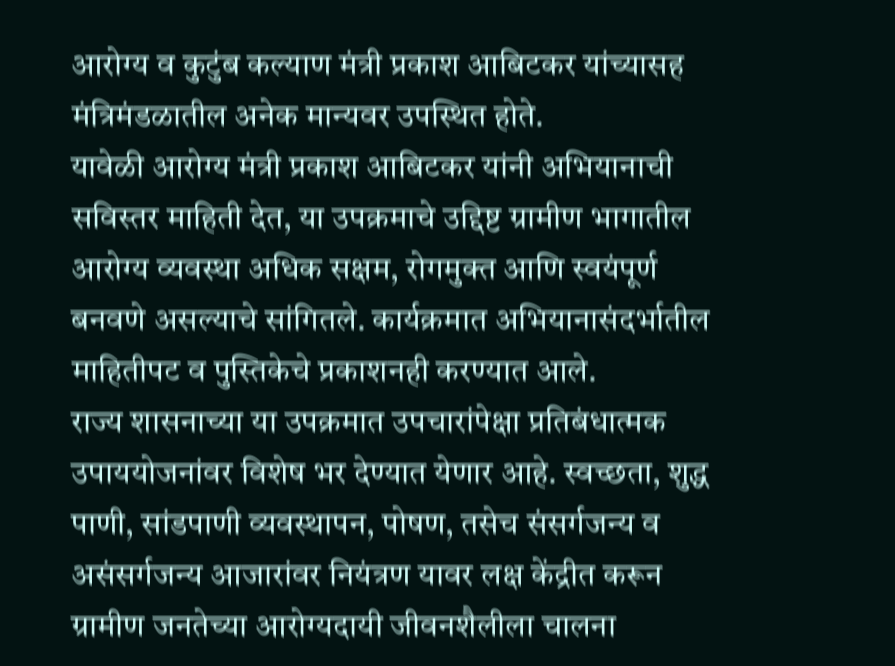आरोग्य व कुटुंब कल्याण मंत्री प्रकाश आबिटकर यांच्यासह मंत्रिमंडळातील अनेक मान्यवर उपस्थित होते.
यावेळी आरोग्य मंत्री प्रकाश आबिटकर यांनी अभियानाची सविस्तर माहिती देत, या उपक्रमाचे उद्दिष्ट ग्रामीण भागातील आरोग्य व्यवस्था अधिक सक्षम, रोगमुक्त आणि स्वयंपूर्ण बनवणे असल्याचे सांगितले. कार्यक्रमात अभियानासंदर्भातील माहितीपट व पुस्तिकेचे प्रकाशनही करण्यात आले.
राज्य शासनाच्या या उपक्रमात उपचारांपेक्षा प्रतिबंधात्मक उपाययोजनांवर विशेष भर देण्यात येणार आहे. स्वच्छता, शुद्ध पाणी, सांडपाणी व्यवस्थापन, पोषण, तसेच संसर्गजन्य व असंसर्गजन्य आजारांवर नियंत्रण यावर लक्ष केंद्रीत करून ग्रामीण जनतेच्या आरोग्यदायी जीवनशैलीला चालना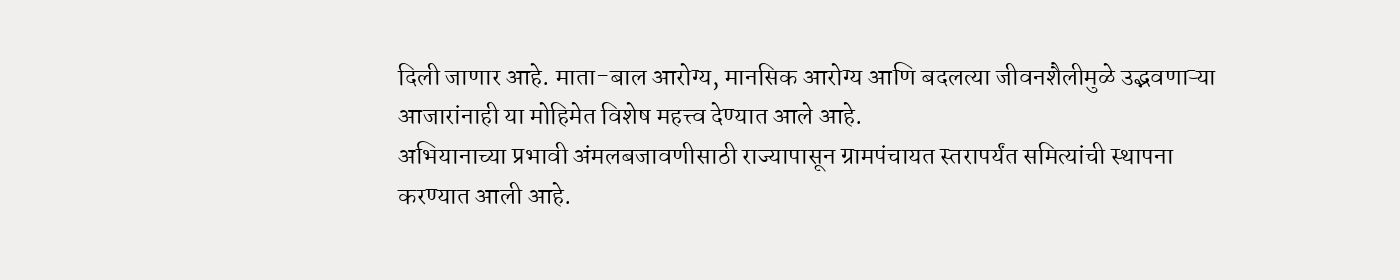दिली जाणार आहे. माता-बाल आरोग्य, मानसिक आरोग्य आणि बदलत्या जीवनशैलीमुळे उद्भवणाऱ्या आजारांनाही या मोहिमेत विशेष महत्त्व देण्यात आले आहे.
अभियानाच्या प्रभावी अंमलबजावणीसाठी राज्यापासून ग्रामपंचायत स्तरापर्यंत समित्यांची स्थापना करण्यात आली आहे.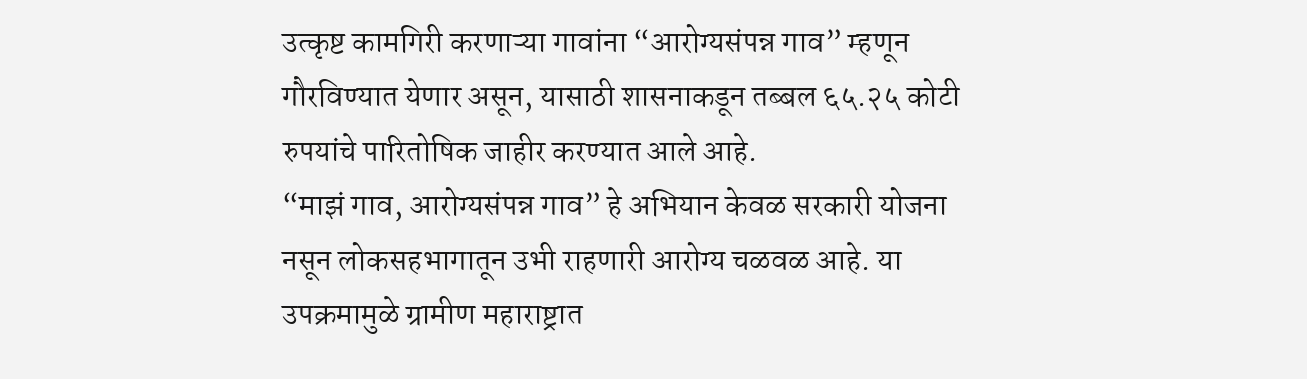उत्कृष्ट कामगिरी करणाऱ्या गावांना “आरोग्यसंपन्न गाव” म्हणून गौरविण्यात येणार असून, यासाठी शासनाकडून तब्बल ६५.२५ कोटी रुपयांचे पारितोषिक जाहीर करण्यात आले आहे.
“माझं गाव, आरोग्यसंपन्न गाव” हे अभियान केवळ सरकारी योजना नसून लोकसहभागातून उभी राहणारी आरोग्य चळवळ आहे. या उपक्रमामुळे ग्रामीण महाराष्ट्रात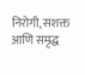निरोगी, सशक्त आणि समृद्ध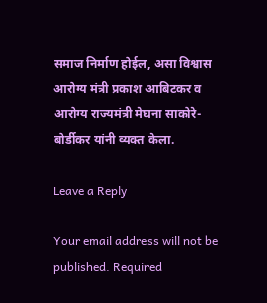समाज निर्माण होईल, असा विश्वास आरोग्य मंत्री प्रकाश आबिटकर व आरोग्य राज्यमंत्री मेघना साकोरे-बोर्डीकर यांनी व्यक्त केला.

Leave a Reply

Your email address will not be published. Required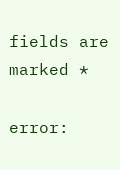fields are marked *

error: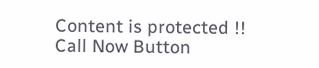Content is protected !!
Call Now Button